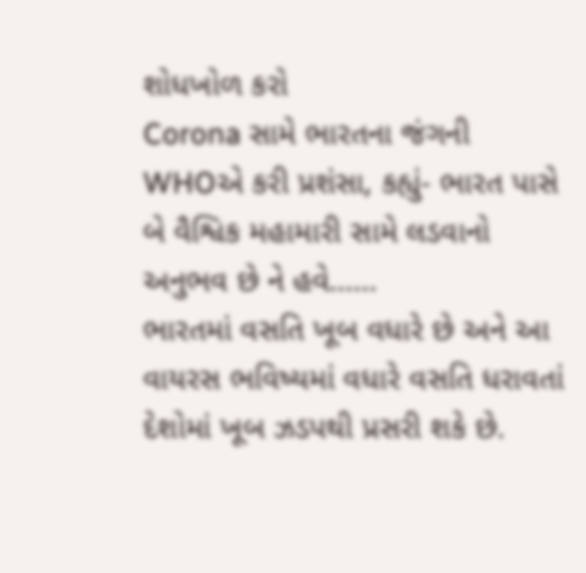શોધખોળ કરો
Corona સામે ભારતના જંગની WHOએ કરી પ્રશંસા, કહ્યું- ભારત પાસે બે વૈશ્વિક મહામારી સામે લડવાનો અનુભવ છે ને હવે......
ભારતમાં વસતિ ખૂબ વધારે છે અને આ વાયરસ ભવિષ્યમાં વધારે વસતિ ધરાવતાં દેશોમાં ખૂબ ઝડપથી પ્રસરી શકે છે.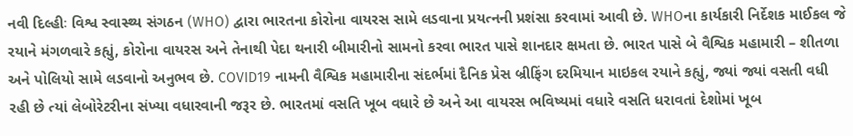નવી દિલ્હીઃ વિશ્વ સ્વાસ્થ્ય સંગઠન (WHO) દ્વારા ભારતના કોરોના વાયરસ સામે લડવાના પ્રયત્નની પ્રશંસા કરવામાં આવી છે. WHOના કાર્યકારી નિર્દેશક માઈકલ જે રયાને મંગળવારે કહ્યું, કોરોના વાયરસ અને તેનાથી પેદા થનારી બીમારીનો સામનો કરવા ભારત પાસે શાનદાર ક્ષમતા છે. ભારત પાસે બે વૈશ્વિક મહામારી – શીતળા અને પોલિયો સામે લડવાનો અનુભવ છે. COVID19 નામની વૈશ્વિક મહામારીના સંદર્ભમાં દૈનિક પ્રેસ બ્રીફિંગ દરમિયાન માઇકલ રયાને કહ્યું, જ્યાં જ્યાં વસતી વધી રહી છે ત્યાં લેબોરેટરીના સંખ્યા વધારવાની જરૂર છે. ભારતમાં વસતિ ખૂબ વધારે છે અને આ વાયરસ ભવિષ્યમાં વધારે વસતિ ધરાવતાં દેશોમાં ખૂબ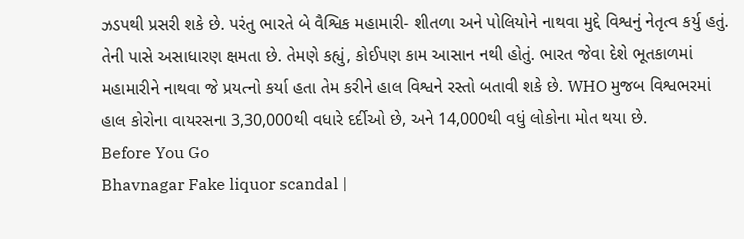ઝડપથી પ્રસરી શકે છે. પરંતુ ભારતે બે વૈશ્વિક મહામારી- શીતળા અને પોલિયોને નાથવા મુદ્દે વિશ્વનું નેતૃત્વ કર્યુ હતું. તેની પાસે અસાધારણ ક્ષમતા છે. તેમણે કહ્યું, કોઈપણ કામ આસાન નથી હોતું. ભારત જેવા દેશે ભૂતકાળમાં મહામારીને નાથવા જે પ્રયત્નો કર્યા હતા તેમ કરીને હાલ વિશ્વને રસ્તો બતાવી શકે છે. WHO મુજબ વિશ્વભરમાં હાલ કોરોના વાયરસના 3,30,000થી વધારે દર્દીઓ છે, અને 14,000થી વધું લોકોના મોત થયા છે.
Before You Go
Bhavnagar Fake liquor scandal |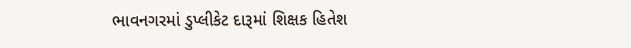ભાવનગરમાં ડુપ્લીકેટ દારૂમાં શિક્ષક હિતેશ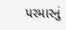પરમારનું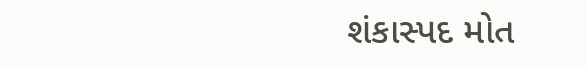શંકાસ્પદ મોત